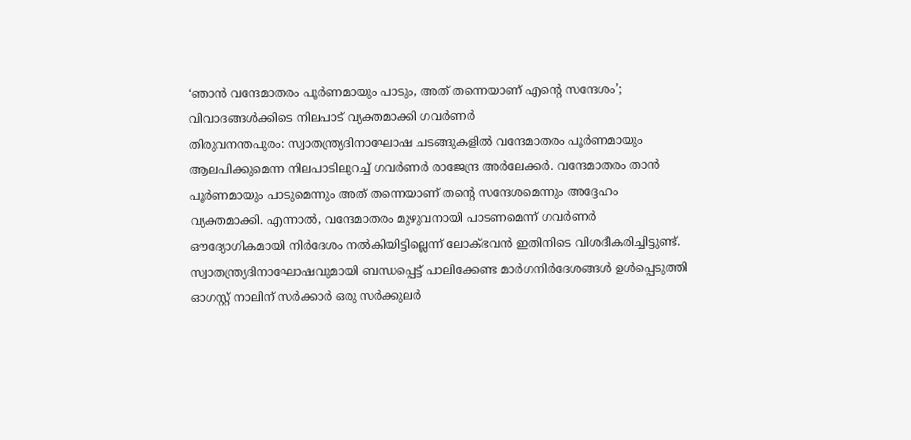‘ഞാൻ വന്ദേമാതരം പൂർണമായും പാടും, അത് തന്നെയാണ് എന്റെ സന്ദേശം’; വിവാദങ്ങൾക്കിടെ നിലപാട് വ്യക്തമാക്കി ഗവർണർ
തിരുവനന്തപുരം: സ്വാതന്ത്ര്യദിനാഘോഷ ചടങ്ങുകളിൽ വന്ദേമാതരം പൂർണമായും ആലപിക്കുമെന്ന നിലപാടിലുറച്ച് ഗവർണർ രാജേന്ദ്ര അർലേക്കർ. വന്ദേമാതരം താൻ പൂർണമായും പാടുമെന്നും അത് തന്നെയാണ് തന്റെ സന്ദേശമെന്നും അദ്ദേഹം വ്യക്തമാക്കി. എന്നാൽ, വന്ദേമാതരം മുഴുവനായി പാടണമെന്ന് ഗവർണർ ഔദ്യോഗികമായി നിർദേശം നൽകിയിട്ടില്ലെന്ന് ലോക്ഭവൻ ഇതിനിടെ വിശദീകരിച്ചിട്ടുണ്ട്.
സ്വാതന്ത്ര്യദിനാഘോഷവുമായി ബന്ധപ്പെട്ട് പാലിക്കേണ്ട മാർഗനിർദേശങ്ങൾ ഉൾപ്പെടുത്തി ഓഗസ്റ്റ് നാലിന് സർക്കാർ ഒരു സർക്കുലർ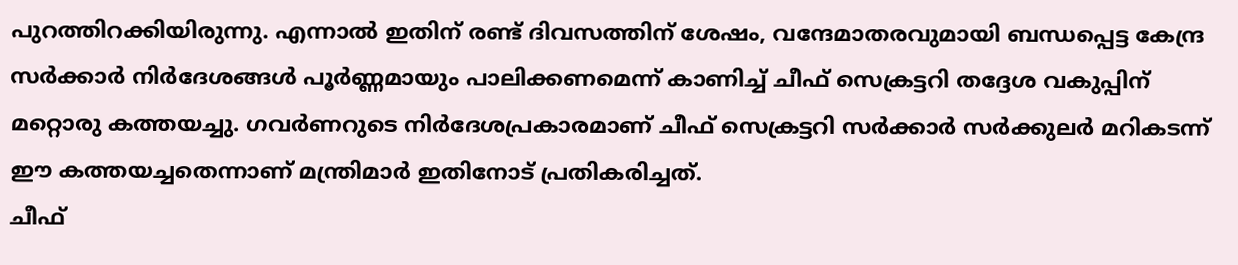പുറത്തിറക്കിയിരുന്നു. എന്നാൽ ഇതിന് രണ്ട് ദിവസത്തിന് ശേഷം, വന്ദേമാതരവുമായി ബന്ധപ്പെട്ട കേന്ദ്ര സർക്കാർ നിർദേശങ്ങൾ പൂർണ്ണമായും പാലിക്കണമെന്ന് കാണിച്ച് ചീഫ് സെക്രട്ടറി തദ്ദേശ വകുപ്പിന് മറ്റൊരു കത്തയച്ചു. ഗവർണറുടെ നിർദേശപ്രകാരമാണ് ചീഫ് സെക്രട്ടറി സർക്കാർ സർക്കുലർ മറികടന്ന് ഈ കത്തയച്ചതെന്നാണ് മന്ത്രിമാർ ഇതിനോട് പ്രതികരിച്ചത്.
ചീഫ്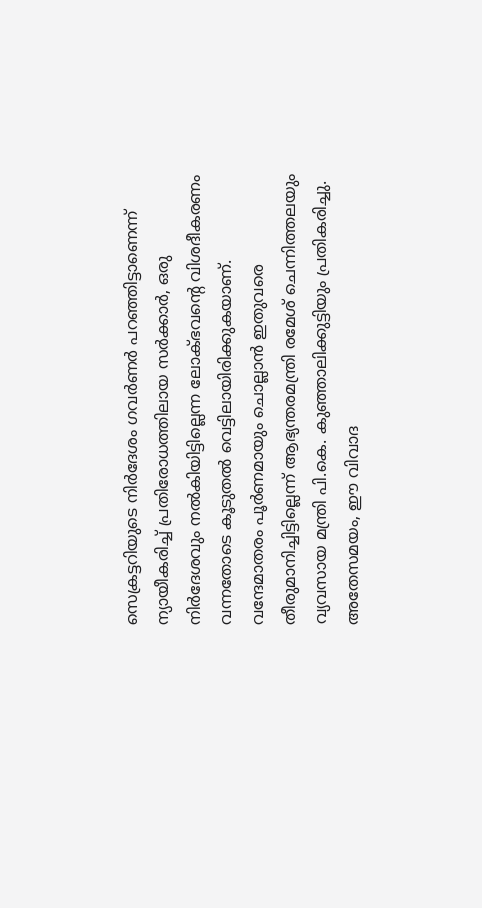സെക്രട്ടറിയുടെ നിർദേശം ഗവർണർ പറഞ്ഞിട്ടാണെന്ന് ന്യായീകരിച്ച് പ്രതിരോധത്തിലായ സർക്കാർ, ഒരു നിർദേശവും നൽകിയിട്ടില്ലെന്ന ലോക്ഭവന്റെ വിശദീകരണം വന്നതോടെ കൂടുതൽ വെട്ടിലായിരിക്കുകയാണ്. വന്ദേമാതരം പൂർണമായും ചൊല്ലാൻ ഇതുവരെ തീരുമാനിച്ചിട്ടില്ലെന്ന് ആഭ്യന്തരമന്ത്രി രമേശ് ചെന്നിത്തലയും വ്യവസായ മന്ത്രി പി.കെ. കുഞ്ഞാലിക്കുട്ടിയും പ്രതികരിച്ചു. അതേസമയം, ഈ വിവാദ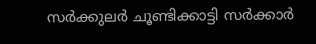സർക്കുലർ ചൂണ്ടിക്കാട്ടി സർക്കാർ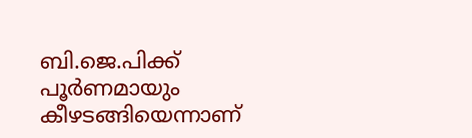ബി.ജെ.പിക്ക് പൂർണമായും കീഴടങ്ങിയെന്നാണ്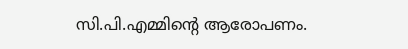സി.പി.എമ്മിന്റെ ആരോപണം.